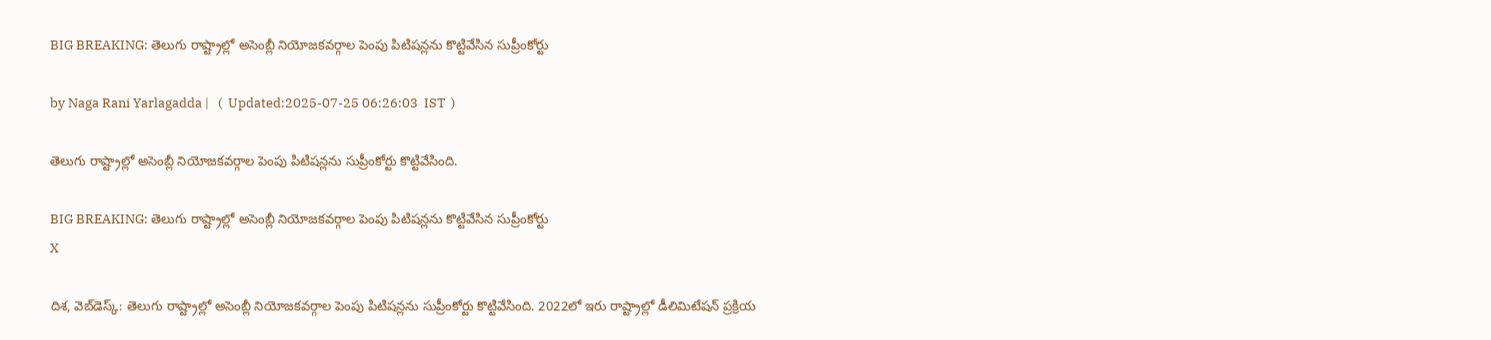BIG BREAKING: తెలుగు రాష్ట్రాల్లో అసెంబ్లీ నియోజకవర్గాల పెంపు పిటిషన్లను కొట్టివేసిన సుప్రీంకోర్టు

by Naga Rani Yarlagadda |   (  Updated:2025-07-25 06:26:03  IST  )

తెలుగు రాష్ట్రాల్లో అసెంబ్లీ నియోజకవర్గాల పెంపు పిటిషన్లను సుప్రీంకోర్టు కొట్టివేసింది.

BIG BREAKING: తెలుగు రాష్ట్రాల్లో అసెంబ్లీ నియోజకవర్గాల పెంపు పిటిషన్లను కొట్టివేసిన సుప్రీంకోర్టు
X

దిశ, వెబ్‌డెస్క్: తెలుగు రాష్ట్రాల్లో అసెంబ్లీ నియోజకవర్గాల పెంపు పిటిషన్లను సుప్రీంకోర్టు కొట్టివేసింది. 2022లో ఇరు రాష్ట్రాల్లో డీలిమిటేషన్ ప్రక్రియ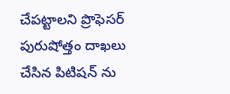చేపట్టాలని ప్రొఫెసర్ పురుషోత్తం దాఖలు చేసిన పిటిషన్ ను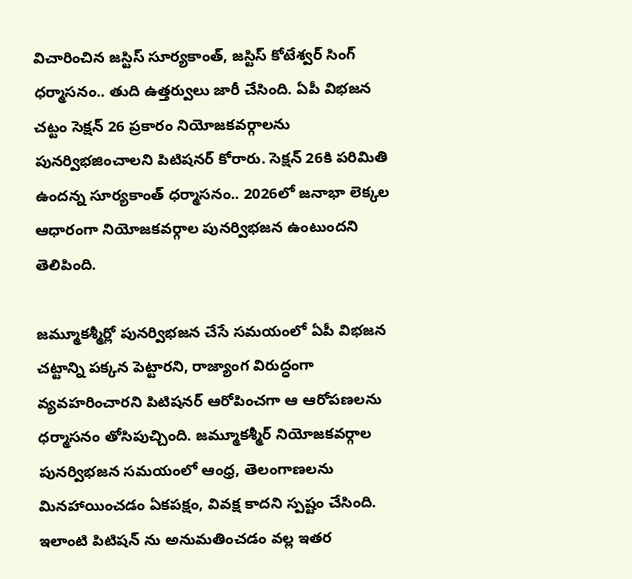విచారించిన జస్టిస్ సూర్యకాంత్, జస్టిస్ కోటేశ్వర్ సింగ్ ధర్మాసనం.. తుది ఉత్తర్వులు జారీ చేసింది. ఏపీ విభజన చట్టం సెక్షన్ 26 ప్రకారం నియోజకవర్గాలను పునర్విభజించాలని పిటిషనర్ కోరారు. సెక్షన్ 26కి పరిమితి ఉందన్న సూర్యకాంత్ ధర్మాసనం.. 2026లో జనాభా లెక్కల ఆధారంగా నియోజకవర్గాల పునర్విభజన ఉంటుందని తెలిపింది.

జమ్మూకశ్మీర్లో పునర్విభజన చేసే సమయంలో ఏపీ విభజన చట్టాన్ని పక్కన పెట్టారని, రాజ్యాంగ విరుద్ధంగా వ్యవహరించారని పిటిషనర్ ఆరోపించగా ఆ ఆరోపణలను ధర్మాసనం తోసిపుచ్చింది. జమ్మూకశ్మీర్ నియోజకవర్గాల పునర్విభజన సమయంలో ఆంధ్ర, తెలంగాణలను మినహాయించడం ఏకపక్షం, వివక్ష కాదని స్పష్టం చేసింది. ఇలాంటి పిటిషన్ ను అనుమతించడం వల్ల ఇతర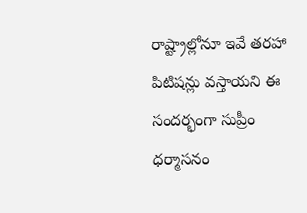రాష్ట్రాల్లోనూ ఇవే తరహా పిటిషన్లు వస్తాయని ఈ సందర్భంగా సుప్రీం ధర్మాసనం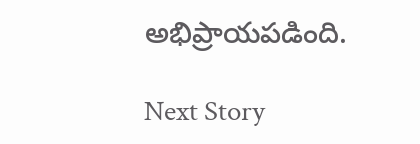అభిప్రాయపడింది.

Next Story